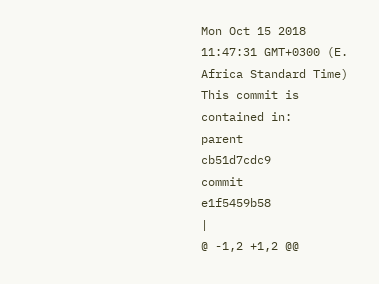Mon Oct 15 2018 11:47:31 GMT+0300 (E. Africa Standard Time)
This commit is contained in:
parent
cb51d7cdc9
commit
e1f5459b58
|
@ -1,2 +1,2 @@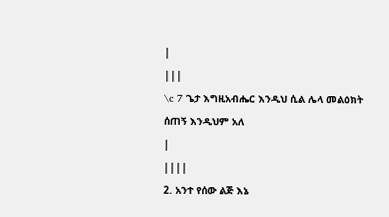|
|||
\c 7 ጌታ እግዚአብሔር እንዲህ ሲል ሌላ መልዕክት ሰጠኝ እንዲህም አለ
|
||||
2. አንተ የሰው ልጅ እኔ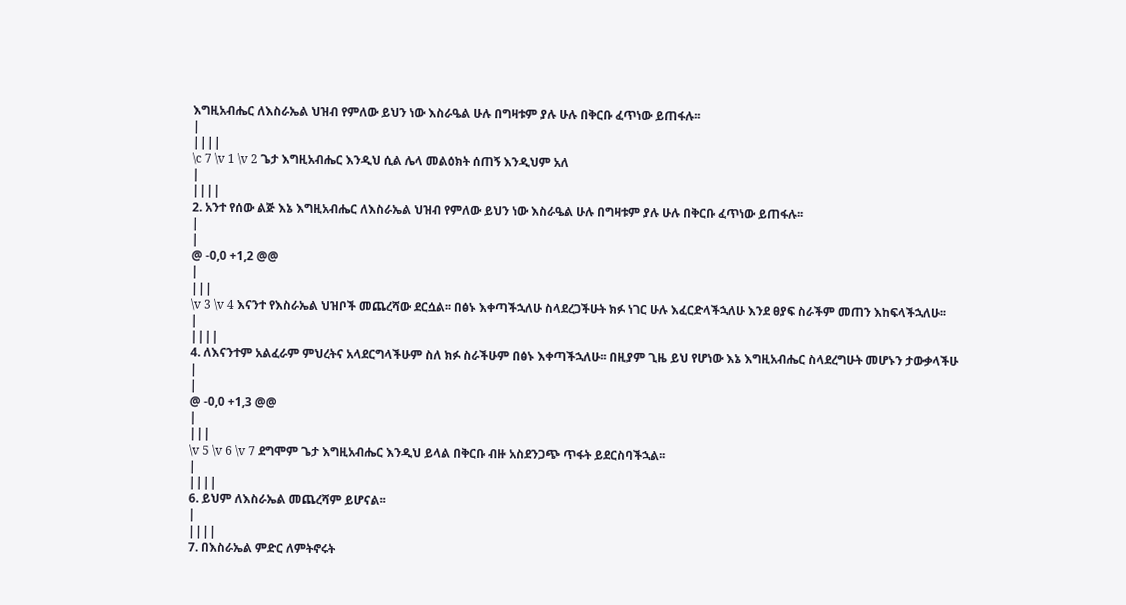እግዚአብሔር ለእስራኤል ህዝብ የምለው ይህን ነው እስራዔል ሁሉ በግዛቱም ያሉ ሁሉ በቅርቡ ፈጥነው ይጠፋሉ፡፡
|
||||
\c 7 \v 1 \v 2 ጌታ እግዚአብሔር እንዲህ ሲል ሌላ መልዕክት ሰጠኝ እንዲህም አለ
|
||||
2. አንተ የሰው ልጅ እኔ እግዚአብሔር ለእስራኤል ህዝብ የምለው ይህን ነው እስራዔል ሁሉ በግዛቱም ያሉ ሁሉ በቅርቡ ፈጥነው ይጠፋሉ፡፡
|
|
@ -0,0 +1,2 @@
|
|||
\v 3 \v 4 እናንተ የእስራኤል ህዝቦች መጨረሻው ደርሷል፡፡ በፅኑ እቀጣችኋለሁ ስላደረጋችሁት ክፉ ነገር ሁሉ እፈርድላችኋለሁ እንደ ፀያፍ ስራችም መጠን እከፍላችኋለሁ፡፡
|
||||
4. ለእናንተም አልፈራም ምህረትና አላደርግላችሁም ስለ ክፉ ስራችሁም በፅኑ እቀጣችኋለሁ፡፡ በዚያም ጊዜ ይህ የሆነው እኔ እግዚአብሔር ስላደረግሁት መሆኑን ታውቃላችሁ
|
|
@ -0,0 +1,3 @@
|
|||
\v 5 \v 6 \v 7 ደግሞም ጌታ እግዚአብሔር እንዲህ ይላል በቅርቡ ብዙ አስደንጋጭ ጥፋት ይደርስባችኋል፡፡
|
||||
6. ይህም ለእስራኤል መጨረሻም ይሆናል፡፡
|
||||
7. በእስራኤል ምድር ለምትኖሩት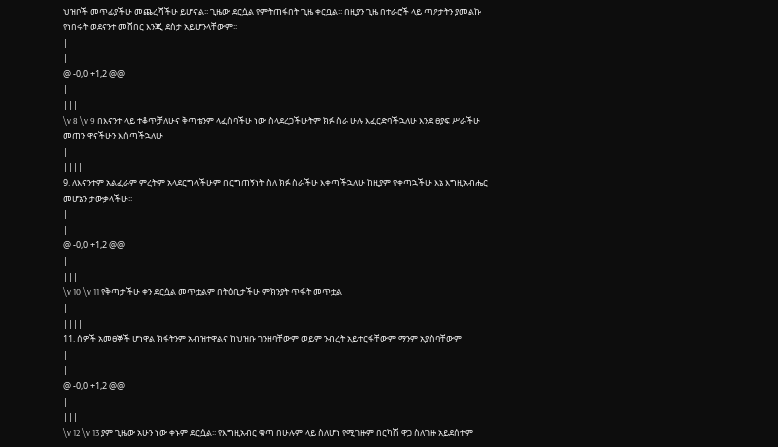ህዝቦች መጥፊያችሁ መጨረሻችሁ ይሆናል፡፡ ጊዜው ደርሷል የምትጠፋበት ጊዜ ቀርቧል፡፡ በዚያን ጊዜ በተራሮች ላይ ጣዖታትን ያመልኩ የነበሩት ወደናንተ መሸበር እንጂ ደስታ አይሆንላቸውም፡፡
|
|
@ -0,0 +1,2 @@
|
|||
\v 8 \v 9 በእናንተ ላይ ተቆጥቻለሁና ቅጣቴንም ላፈስባችሁ ነው ስላደረጋችሁትም ክፉ ስራ ሁሉ እፈርድባችኋለሁ እንደ ፀያፍ ሥራችሁ መጠን ዋናችሁን እሰጣችኋለሁ
|
||||
9. ለእናንተም አልፈራም ምረትም አላደርግላችሁም በርግጠኝነት ስለ ክፉ ስራችሁ እቀጣችኋለሁ ከዚያም የቀጣኋችሁ እኔ እግዚአብሔር መሆኔን ታውቃላችሁ፡፡
|
|
@ -0,0 +1,2 @@
|
|||
\v 10 \v 11 የቅጣታችሁ ቀን ደርሷል መጥቷልም በትዕቢታችሁ ምክንያት ጥፋት መጥቷል
|
||||
11. ሰዎች አመፀኞች ሆነዋል ክፋትንም አብዝተዋልና ከህዝቡ ገንዘባቸውም ወይም ንብረት አይተርፋቸውም ማንም አያስባቸውም
|
|
@ -0,0 +1,2 @@
|
|||
\v 12 \v 13 ያም ጊዜው አሁን ነው ቀኑም ደርሷል፡፡ የእግዚአብር ቁጣ በሁሉም ላይ ስለሆነ የሚገዙም በርካሽ ዋጋ ስለገዙ አይደሰተም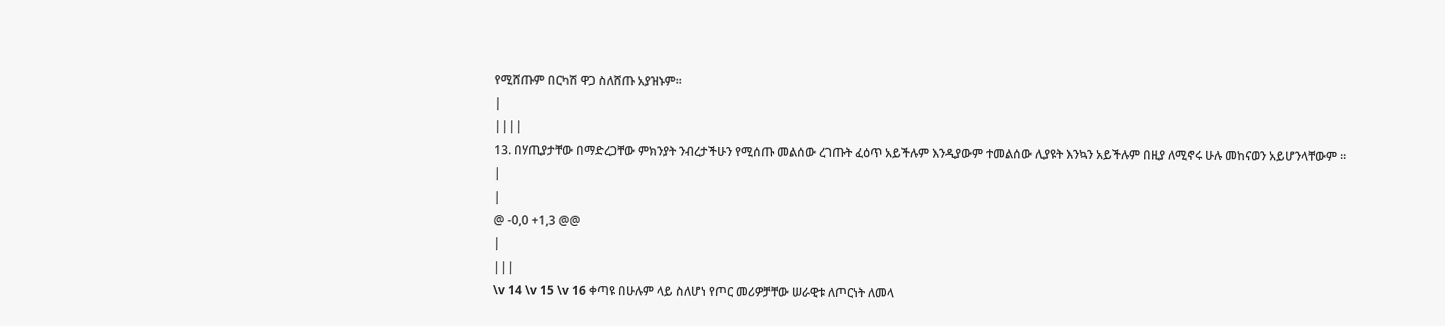የሚሸጡም በርካሽ ዋጋ ስለሸጡ አያዝኑም፡፡
|
||||
13. በሃጢያታቸው በማድረጋቸው ምክንያት ንብረታችሁን የሚሰጡ መልሰው ረገጡት ፈዕጥ አይችሉም እንዲያውም ተመልሰው ሊያዩት እንኳን አይችሉም በዚያ ለሚኖሩ ሁሉ መከናወን አይሆንላቸውም ፡፡
|
|
@ -0,0 +1,3 @@
|
|||
\v 14 \v 15 \v 16 ቀጣዩ በሁሉም ላይ ስለሆነ የጦር መሪዎቻቸው ሠራዊቱ ለጦርነት ለመላ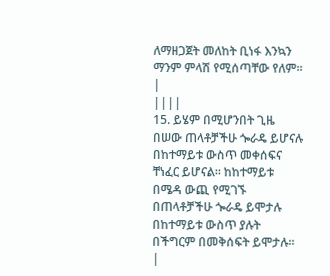ለማዘጋጀት መለከት ቢነፋ እንኳን ማንም ምላሽ የሚሰጣቸው የለም፡፡
|
||||
15. ይሄም በሚሆንበት ጊዜ በሠው ጠላቶቻችሁ ጐራዴ ይሆናሉ በከተማይቱ ውስጥ መቀሰፍና ቸነፈር ይሆናል፡፡ ከከተማይቱ በሜዳ ውጪ የሚገኙ በጠላቶቻችሁ ጐራዴ ይሞታሉ በከተማይቱ ውስጥ ያሉት በችግርም በመቅሰፍት ይሞታሉ፡፡
|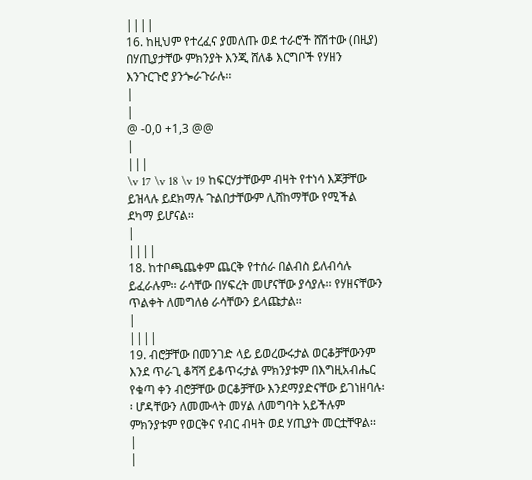||||
16. ከዚህም የተረፈና ያመለጡ ወደ ተራሮች ሸሽተው (በዚያ) በሃጢያታቸው ምክንያት እንጂ ሸለቆ እርግቦች የሃዘን እንጉርጉሮ ያንጐራጉራሉ፡፡
|
|
@ -0,0 +1,3 @@
|
|||
\v 17 \v 18 \v 19 ከፍርሃታቸውም ብዛት የተነሳ እጆቻቸው ይዝላሉ ይደክማሉ ጉልበታቸውም ሊሸከማቸው የሚችል ደካማ ይሆናል፡፡
|
||||
18. ከተቦጫጨቀም ጨርቅ የተሰራ በልብስ ይለብሳሉ ይፈራሉም፡፡ ራሳቸው በሃፍረት መሆናቸው ያሳያሉ፡፡ የሃዘናቸውን ጥልቀት ለመግለፅ ራሳቸውን ይላጩታል፡፡
|
||||
19. ብሮቻቸው በመንገድ ላይ ይወረውሩታል ወርቆቻቸውንም እንደ ጥራጊ ቆሻሻ ይቆጥሩታል ምክንያቱም በእግዚአብሔር የቁጣ ቀን ብሮቻቸው ወርቆቻቸው እንደማያድናቸው ይገነዘባሉ፡፡ ሆዳቸውን ለመሙላት መሃል ለመግባት አይችሉም ምክንያቱም የወርቅና የብር ብዛት ወደ ሃጢያት መርቷቸዋል፡፡
|
|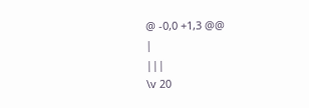@ -0,0 +1,3 @@
|
|||
\v 20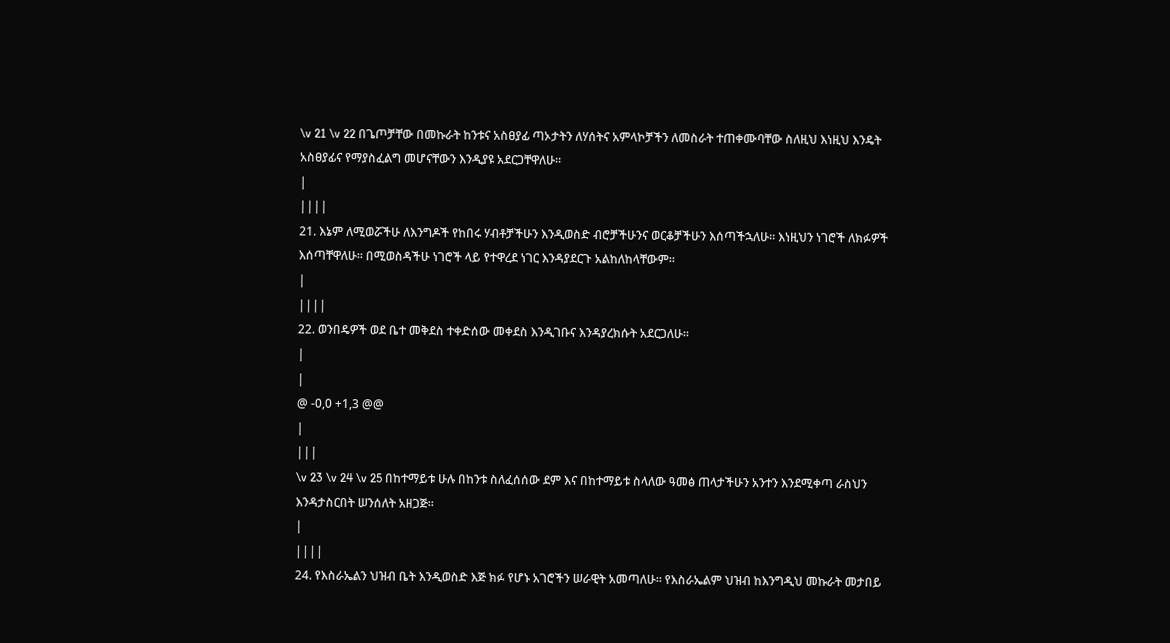\v 21 \v 22 በጌጦቻቸው በመኩራት ከንቱና አስፀያፊ ጣኦታትን ለሃሰትና አምላኮቻችን ለመስራት ተጠቀሙባቸው ስለዚህ እነዚህ እንዴት አስፀያፊና የማያስፈልግ መሆናቸውን እንዲያዩ አደርጋቸዋለሁ፡፡
|
||||
21. እኔም ለሚወሯችሁ ለእንግዶች የከበሩ ሃብቶቻችሁን እንዲወስድ ብሮቻችሁንና ወርቆቻችሁን እሰጣችኋለሁ፡፡ እነዚህን ነገሮች ለክፉዎች እሰጣቸዋለሁ፡፡ በሚወስዳችሁ ነገሮች ላይ የተዋረደ ነገር እንዳያደርጉ አልከለከላቸውም፡፡
|
||||
22. ወንበዴዎች ወደ ቤተ መቅደስ ተቀድሰው መቀደስ እንዲገቡና እንዳያረክሱት አደርጋለሁ፡፡
|
|
@ -0,0 +1,3 @@
|
|||
\v 23 \v 24 \v 25 በከተማይቱ ሁሉ በከንቱ ስለፈሰሰው ደም እና በከተማይቱ ስላለው ዓመፅ ጠላታችሁን አንተን እንደሚቀጣ ራስህን እንዳታስርበት ሠንሰለት አዘጋጅ፡፡
|
||||
24. የእስራኤልን ህዝብ ቤት እንዲወስድ እጅ ክፉ የሆኑ አገሮችን ሠራዊት አመጣለሁ፡፡ የእስራኤልም ህዝብ ከእንግዲህ መኩራት መታበይ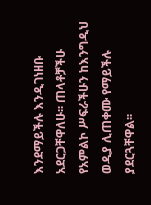እንደማይችሉ እንዲገነዘቡ አደርጋቸዋለሁ፡፡ ጠላቶቻችሁ የአምልኮ ሥፍራችሁን ከእንግዲህ ወዲያ ሊጠቀሙ የማይችሉ ያደርጓቸዋል፡፡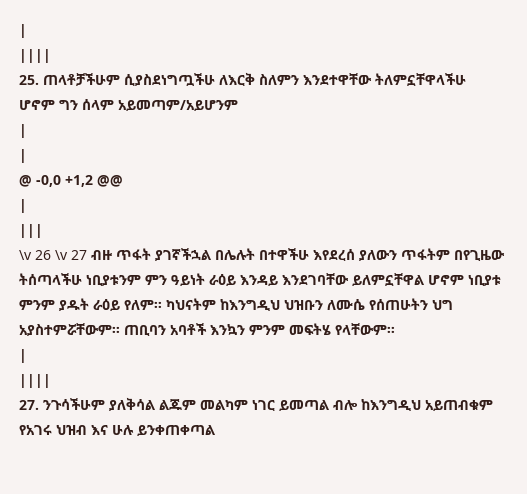|
||||
25. ጠላቶቻችሁም ሲያስደነግጧችሁ ለእርቅ ስለምን እንደተዋቸው ትለምኗቸዋላችሁ ሆኖም ግን ሰላም አይመጣም/አይሆንም
|
|
@ -0,0 +1,2 @@
|
|||
\v 26 \v 27 ብዙ ጥፋት ያገኛችኋል በሌሉት በተዋችሁ እየደረሰ ያለውን ጥፋትም በየጊዜው ትሰጣላችሁ ነቢያቱንም ምን ዓይነት ራዕይ እንዳይ እንደገባቸው ይለምኗቸዋል ሆኖም ነቢያቱ ምንም ያዱት ራዕይ የለም፡፡ ካህናትም ከእንግዲህ ህዝቡን ለሙሴ የሰጠሁትን ህግ አያስተምሯቸውም፡፡ ጠቢባን አባቶች እንኳን ምንም መፍትሄ የላቸውም፡፡
|
||||
27. ንጉሳችሁም ያለቅሳል ልጁም መልካም ነገር ይመጣል ብሎ ከእንግዲህ አይጠብቁም የአገሩ ህዝብ እና ሁሉ ይንቀጠቀጣል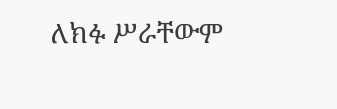ለክፉ ሥራቸውም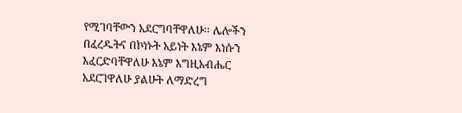የሚገባቸውን አደርግባቸዋለሁ፡፡ ሌሎችን በፈረዱትና በኮነኑት አይነት እኔም እነሱን እፈርድባቸዋለሁ እኔም እግዚአብሔር አደርገዋለሁ ያልሁት ለማድረግ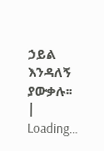ኃይል እንዳለኝ ያውቃሉ፡፡
|
Loading…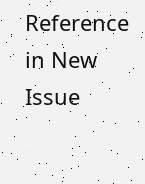Reference in New Issue